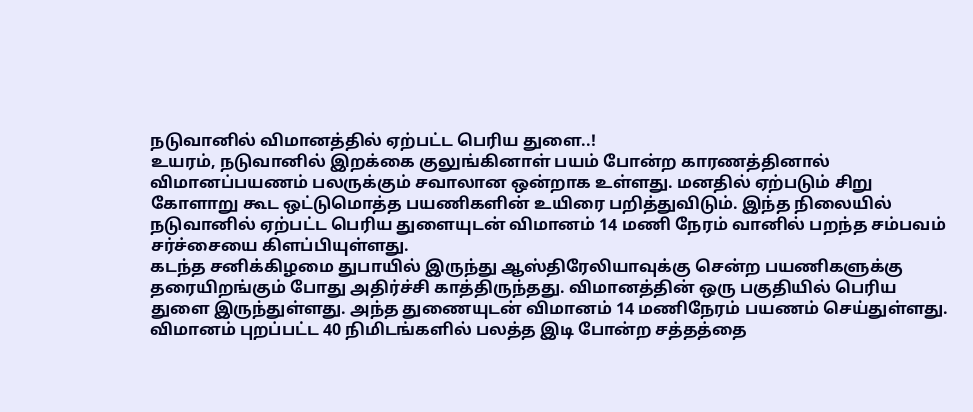நடுவானில் விமானத்தில் ஏற்பட்ட பெரிய துளை..!
உயரம், நடுவானில் இறக்கை குலுங்கினாள் பயம் போன்ற காரணத்தினால் விமானப்பயணம் பலருக்கும் சவாலான ஒன்றாக உள்ளது. மனதில் ஏற்படும் சிறு கோளாறு கூட ஒட்டுமொத்த பயணிகளின் உயிரை பறித்துவிடும். இந்த நிலையில் நடுவானில் ஏற்பட்ட பெரிய துளையுடன் விமானம் 14 மணி நேரம் வானில் பறந்த சம்பவம் சர்ச்சையை கிளப்பியுள்ளது.
கடந்த சனிக்கிழமை துபாயில் இருந்து ஆஸ்திரேலியாவுக்கு சென்ற பயணிகளுக்கு தரையிறங்கும் போது அதிர்ச்சி காத்திருந்தது. விமானத்தின் ஒரு பகுதியில் பெரிய துளை இருந்துள்ளது. அந்த துணையுடன் விமானம் 14 மணிநேரம் பயணம் செய்துள்ளது.
விமானம் புறப்பட்ட 40 நிமிடங்களில் பலத்த இடி போன்ற சத்தத்தை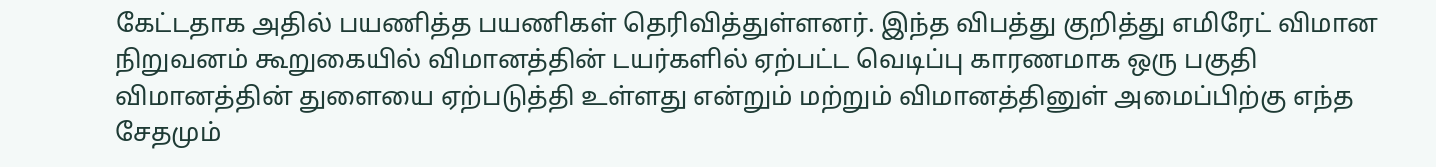கேட்டதாக அதில் பயணித்த பயணிகள் தெரிவித்துள்ளனர். இந்த விபத்து குறித்து எமிரேட் விமான நிறுவனம் கூறுகையில் விமானத்தின் டயர்களில் ஏற்பட்ட வெடிப்பு காரணமாக ஒரு பகுதி விமானத்தின் துளையை ஏற்படுத்தி உள்ளது என்றும் மற்றும் விமானத்தினுள் அமைப்பிற்கு எந்த சேதமும்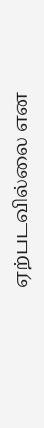ஏற்படவில்லை என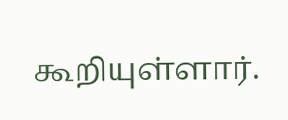கூறியுள்ளார்.